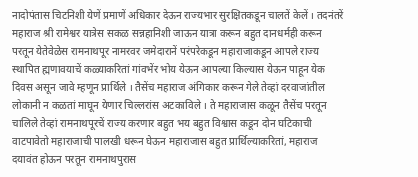नादोपंतास चिटनिशी येणें प्रमाणें अधिकार देऊन राज्यभार सुरक्षितकडून चालतें केलें । तदनंतरें महाराज श्री रामेश्वर यात्रेस सकळ सन्नहानिशी जाऊन यात्रा करून बहुत दानधर्मही करून परतून येतेवेळेस रामनाथपूर नामरवर जमेदारानें परंपरेकडून महाराजाकडून आपले राज्य स्थापित ह्मणावयाचें कळ्याकरितां गांवभेंर भोय येऊन आपल्या किल्यास येऊन पाहून येक दिवस असून जावे म्हणून प्रार्थिले । तैसेंच महाराज अंगिकार करून गेले तेव्हां दरवाजांतील लोकानी न कळतां माघून येणार चिल्लरांस अटकाविले । ते महाराजास कळून तैसेंच परतून चालिले तेव्हां रामनाथपूरचें राज्य करणार बहुत भय बहुत विश्वास कडून दोन घटिकाची वाटपावेतो महाराजाची पालखी धरून घेऊन महाराजास बहुत प्रार्थिल्याकरितां, महाराज दयावंत होऊन परतून रामनाथपुरास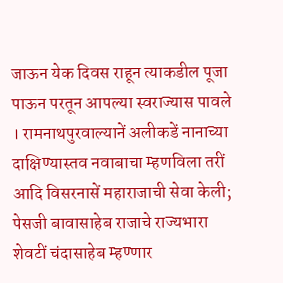जाऊन येक दिवस राहून त्याकडील पूजा पाऊन परतून आपल्या स्वराज्यास पावले । रामनाथपुरवाल्यानें अलीकडें नानाच्या दाक्षिण्यास्तव नवाबाचा म्हणविला तरीं आदि विसरनासें महाराजाची सेवा केली; पेसजी बावासाहेब राजाचे राज्यभारा शेवटीं चंदासाहेब म्हण्णार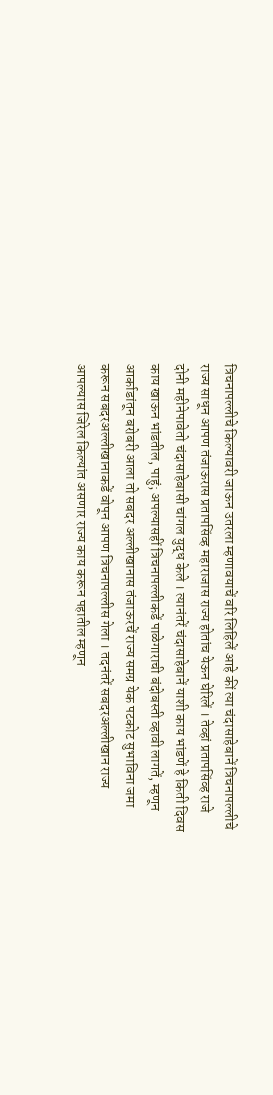त्रिचनापल्लीचे किल्यावरी जाऊन उतरला म्हणावयाचें वरि लिहिलें आहे कीं त्या चंदासाहेबानें त्रिचनापल्लीचे राज्य साधून आपण तंजाऊरास प्रतापसिंव्ह महाराजास राज्य होतांच येऊन घेरिलें । तेव्हां प्रतापसिंव्ह राजे दोनी महीनेपावेतो चंदासाहेबासी चांगल युद्ध केले । त्यानंतरें चंदासाहेबानें याशी काय भांडणें हे किती दिवस काय खाऊन भांडतील, पाहुं; अपल्यासहीं त्रिचनापल्लीकडें पाळेगाराची बंदोबस्ती व्हावी लागतें, म्हणून आर्काडांतून बरोबरी आला तो सबदर अल्लीखानास तंजाऊरचें राज्य समग्र येक पटकोट सुभाविना जमा करून सबदरअल्लीखानाकडें वोपून आपण त्रिचनापल्लीस गेला । तदनंतरें सबदरअल्लीखान राज्य आपल्यास जिरेल किल्यांत असणार राज्य काय करून पहातील म्हणून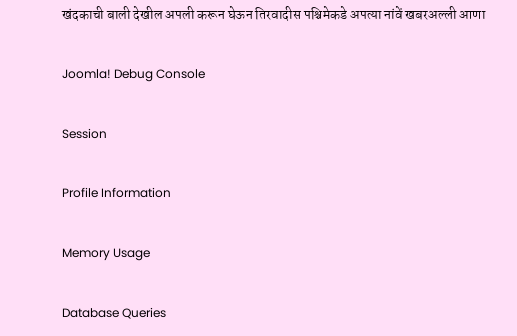खंदकाची बाली देखील अपली करून घेऊन तिरवादीस पश्चिमेकडे अपत्या नांवें खबरअल्ली आणा

Joomla! Debug Console

Session

Profile Information

Memory Usage

Database Queries